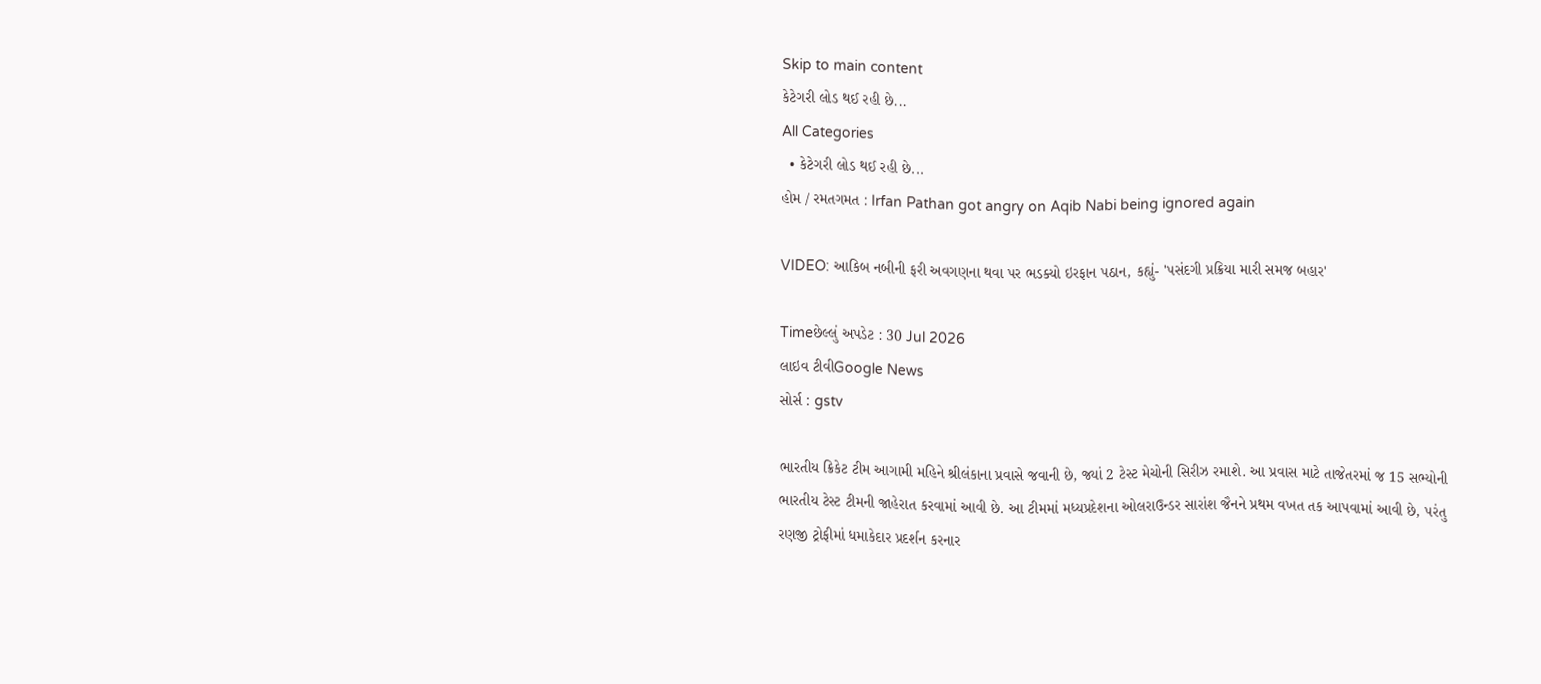Skip to main content
કેટેગરી લોડ થઈ રહી છે...
All Categories
  • કેટેગરી લોડ થઈ રહી છે...
હોમ / રમતગમત : Irfan Pathan got angry on Aqib Nabi being ignored again

VIDEO: આકિબ નબીની ફરી અવગણના થવા પર ભડક્યો ઇરફાન પઠાન, કહ્યું- 'પસંદગી પ્રક્રિયા મારી સમજ બહાર'

Timeછેલ્લું અપડેટ : 30 Jul 2026
લાઇવ ટીવીGoogle News
સોર્સ : gstv

ભારતીય ક્રિકેટ ટીમ આગામી મહિને શ્રીલંકાના પ્રવાસે જવાની છે, જ્યાં 2 ટેસ્ટ મેચોની સિરીઝ રમાશે. આ પ્રવાસ માટે તાજેતરમાં જ 15 સભ્યોની ભારતીય ટેસ્ટ ટીમની જાહેરાત કરવામાં આવી છે. આ ટીમમાં મધ્યપ્રદેશના ઓલરાઉન્ડર સારાંશ જૈનને પ્રથમ વખત તક આપવામાં આવી છે, પરંતુ રણજી ટ્રોફીમાં ધમાકેદાર પ્રદર્શન કરનાર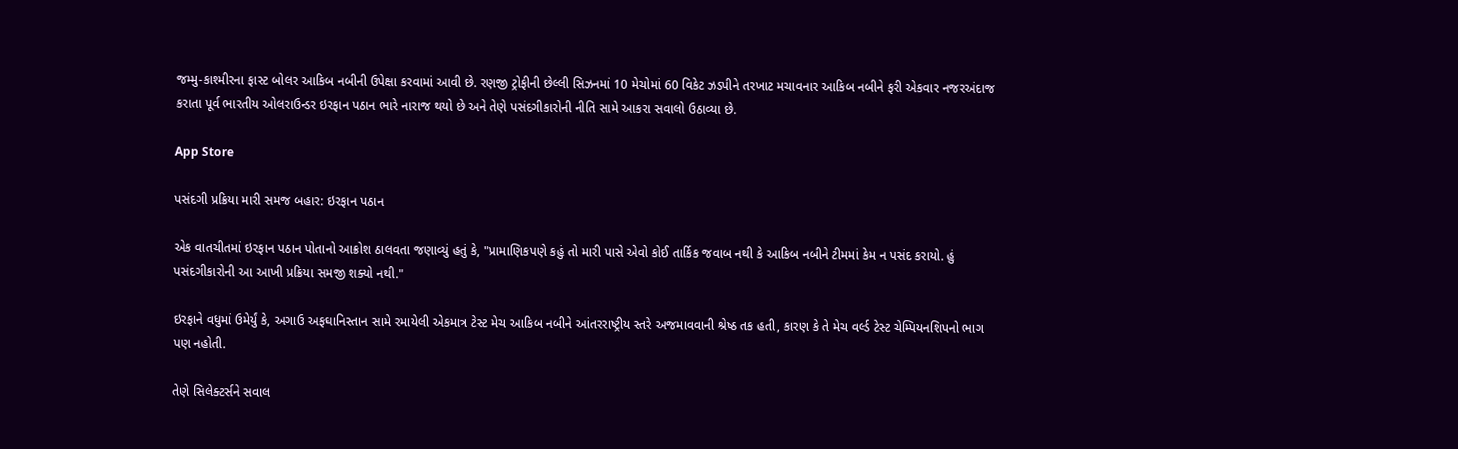જમ્મુ-કાશ્મીરના ફાસ્ટ બોલર આકિબ નબીની ઉપેક્ષા કરવામાં આવી છે. રણજી ટ્રોફીની છેલ્લી સિઝનમાં 10 મેચોમાં 60 વિકેટ ઝડપીને તરખાટ મચાવનાર આકિબ નબીને ફરી એકવાર નજરઅંદાજ કરાતા પૂર્વ ભારતીય ઓલરાઉન્ડર ઇરફાન પઠાન ભારે નારાજ થયો છે અને તેણે પસંદગીકારોની નીતિ સામે આકરા સવાલો ઉઠાવ્યા છે.

App Store

પસંદગી પ્રક્રિયા મારી સમજ બહાર: ઇરફાન પઠાન

એક વાતચીતમાં ઇરફાન પઠાન પોતાનો આક્રોશ ઠાલવતા જણાવ્યું હતું કે, "પ્રામાણિકપણે કહું તો મારી પાસે એવો કોઈ તાર્કિક જવાબ નથી કે આકિબ નબીને ટીમમાં કેમ ન પસંદ કરાયો. હું પસંદગીકારોની આ આખી પ્રક્રિયા સમજી શક્યો નથી."

ઇરફાને વધુમાં ઉમેર્યું કે, અગાઉ અફઘાનિસ્તાન સામે રમાયેલી એકમાત્ર ટેસ્ટ મેચ આકિબ નબીને આંતરરાષ્ટ્રીય સ્તરે અજમાવવાની શ્રેષ્ઠ તક હતી, કારણ કે તે મેચ વર્લ્ડ ટેસ્ટ ચેમ્પિયનશિપનો ભાગ પણ નહોતી.

તેણે સિલેક્ટર્સને સવાલ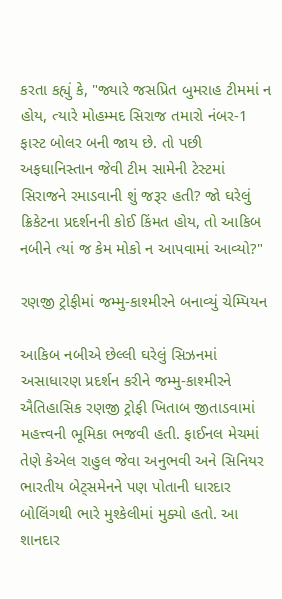કરતા કહ્યું કે, "જ્યારે જસપ્રિત બુમરાહ ટીમમાં ન હોય, ત્યારે મોહમ્મદ સિરાજ તમારો નંબર-1 ફાસ્ટ બોલર બની જાય છે. તો પછી અફઘાનિસ્તાન જેવી ટીમ સામેની ટેસ્ટમાં સિરાજને રમાડવાની શું જરૂર હતી? જો ઘરેલું ક્રિકેટના પ્રદર્શનની કોઈ કિંમત હોય, તો આકિબ નબીને ત્યાં જ કેમ મોકો ન આપવામાં આવ્યો?"

રણજી ટ્રોફીમાં જમ્મુ-કાશ્મીરને બનાવ્યું ચેમ્પિયન

આકિબ નબીએ છેલ્લી ઘરેલું સિઝનમાં અસાધારણ પ્રદર્શન કરીને જમ્મુ-કાશ્મીરને ઐતિહાસિક રણજી ટ્રોફી ખિતાબ જીતાડવામાં મહત્ત્વની ભૂમિકા ભજવી હતી. ફાઈનલ મેચમાં તેણે કેએલ રાહુલ જેવા અનુભવી અને સિનિયર ભારતીય બેટ્સમેનને પણ પોતાની ધારદાર બોલિંગથી ભારે મુશ્કેલીમાં મુક્યો હતો. આ શાનદાર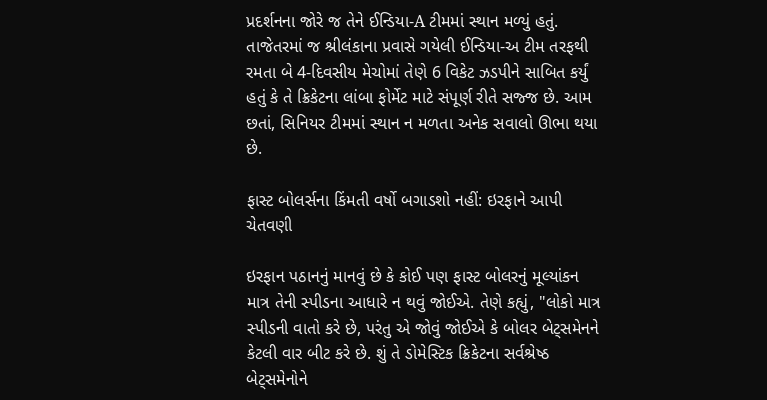પ્રદર્શનના જોરે જ તેને ઈન્ડિયા-A ટીમમાં સ્થાન મળ્યું હતું. તાજેતરમાં જ શ્રીલંકાના પ્રવાસે ગયેલી ઈન્ડિયા-અ ટીમ તરફથી રમતા બે 4-દિવસીય મેચોમાં તેણે 6 વિકેટ ઝડપીને સાબિત કર્યું હતું કે તે ક્રિકેટના લાંબા ફોર્મેટ માટે સંપૂર્ણ રીતે સજ્જ છે. આમ છતાં, સિનિયર ટીમમાં સ્થાન ન મળતા અનેક સવાલો ઊભા થયા છે.

ફાસ્ટ બોલર્સના કિંમતી વર્ષો બગાડશો નહીં: ઇરફાને આપી ચેતવણી

ઇરફાન પઠાનનું માનવું છે કે કોઈ પણ ફાસ્ટ બોલરનું મૂલ્યાંકન માત્ર તેની સ્પીડના આધારે ન થવું જોઈએ. તેણે કહ્યું, "લોકો માત્ર સ્પીડની વાતો કરે છે, પરંતુ એ જોવું જોઈએ કે બોલર બેટ્સમેનને કેટલી વાર બીટ કરે છે. શું તે ડોમેસ્ટિક ક્રિકેટના સર્વશ્રેષ્ઠ બેટ્સમેનોને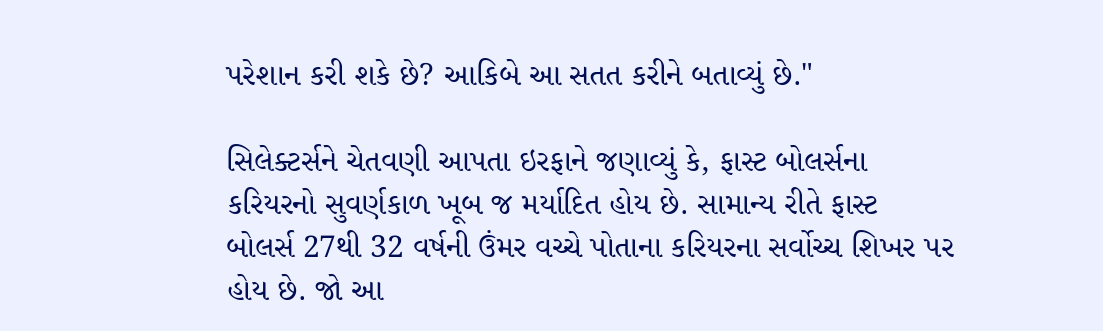પરેશાન કરી શકે છે? આકિબે આ સતત કરીને બતાવ્યું છે."

સિલેક્ટર્સને ચેતવણી આપતા ઇરફાને જણાવ્યું કે, ફાસ્ટ બોલર્સના કરિયરનો સુવર્ણકાળ ખૂબ જ મર્યાદિત હોય છે. સામાન્ય રીતે ફાસ્ટ બોલર્સ 27થી 32 વર્ષની ઉંમર વચ્ચે પોતાના કરિયરના સર્વોચ્ચ શિખર પર હોય છે. જો આ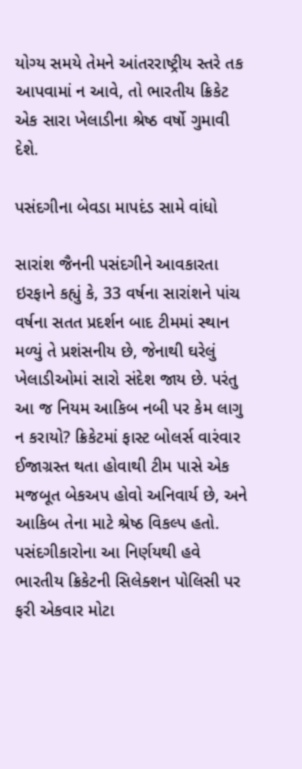યોગ્ય સમયે તેમને આંતરરાષ્ટ્રીય સ્તરે તક આપવામાં ન આવે, તો ભારતીય ક્રિકેટ એક સારા ખેલાડીના શ્રેષ્ઠ વર્ષો ગુમાવી દેશે.

પસંદગીના બેવડા માપદંડ સામે વાંધો

સારાંશ જૈનની પસંદગીને આવકારતા ઇરફાને કહ્યું કે, 33 વર્ષના સારાંશને પાંચ વર્ષના સતત પ્રદર્શન બાદ ટીમમાં સ્થાન મળ્યું તે પ્રશંસનીય છે, જેનાથી ઘરેલું ખેલાડીઓમાં સારો સંદેશ જાય છે. પરંતુ આ જ નિયમ આકિબ નબી પર કેમ લાગુ ન કરાયો? ક્રિકેટમાં ફાસ્ટ બોલર્સ વારંવાર ઈજાગ્રસ્ત થતા હોવાથી ટીમ પાસે એક મજબૂત બેકઅપ હોવો અનિવાર્ય છે, અને આકિબ તેના માટે શ્રેષ્ઠ વિકલ્પ હતો. પસંદગીકારોના આ નિર્ણયથી હવે ભારતીય ક્રિકેટની સિલેક્શન પોલિસી પર ફરી એકવાર મોટા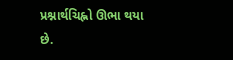પ્રશ્નાર્થચિહ્નો ઊભા થયા છે.